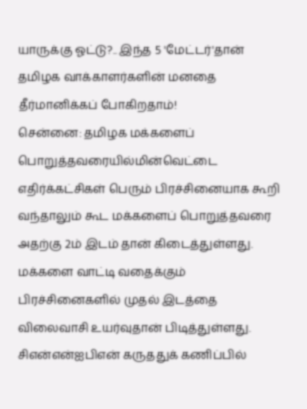யாருக்கு ஓட்டு?.. இந்த 5 'மேட்டர்'தான் தமிழக வாக்காளர்களின் மனதை தீர்மானிக்கப் போகிறதாம்!
சென்னை: தமிழக மக்களைப் பொறுத்தவரையில்மின்வெட்டை எதிர்க்கட்சிகள் பெரும் பிரச்சினையாக கூறி வந்தாலும் கூட மக்களைப் பொறுத்தவரை அதற்கு 2ம் இடம் தான் கிடைத்துள்ளது.
மக்களை வாட்டி வதைக்கும் பிரச்சினைகளில் முதல் இடத்தை விலைவாசி உயர்வுதான் பிடித்துள்ளது.
சிஎன்என்ஐபிஎன் கருததுக் கணிப்பில்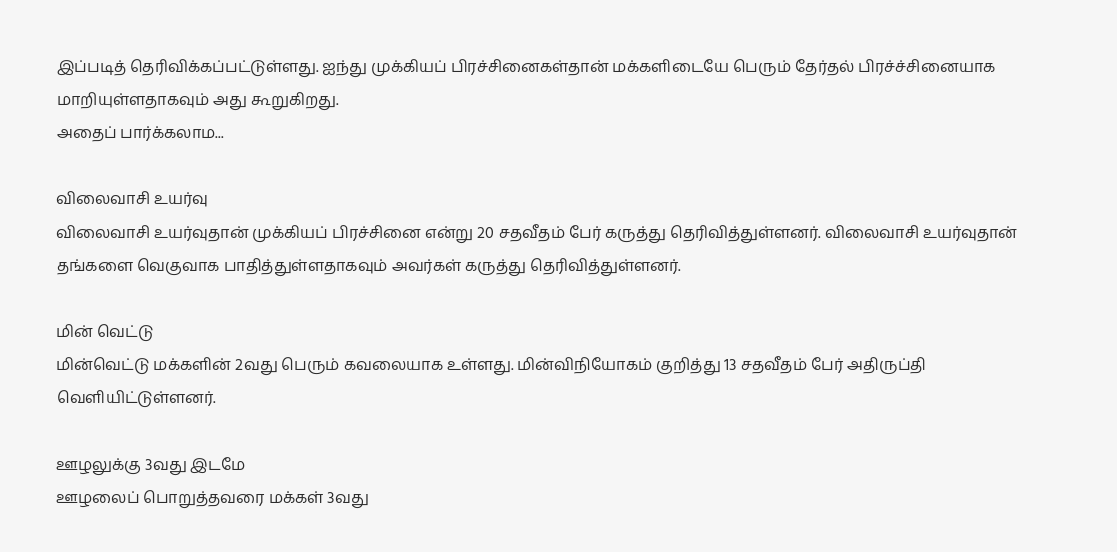இப்படித் தெரிவிக்கப்பட்டுள்ளது. ஐந்து முக்கியப் பிரச்சினைகள்தான் மக்களிடையே பெரும் தேர்தல் பிரச்ச்சினையாக மாறியுள்ளதாகவும் அது கூறுகிறது.
அதைப் பார்க்கலாம...

விலைவாசி உயர்வு
விலைவாசி உயர்வுதான் முக்கியப் பிரச்சினை என்று 20 சதவீதம் பேர் கருத்து தெரிவித்துள்ளனர். விலைவாசி உயர்வுதான் தங்களை வெகுவாக பாதித்துள்ளதாகவும் அவர்கள் கருத்து தெரிவித்துள்ளனர்.

மின் வெட்டு
மின்வெட்டு மக்களின் 2வது பெரும் கவலையாக உள்ளது. மின்விநியோகம் குறித்து 13 சதவீதம் பேர் அதிருப்தி வெளியிட்டுள்ளனர்.

ஊழலுக்கு 3வது இடமே
ஊழலைப் பொறுத்தவரை மக்கள் 3வது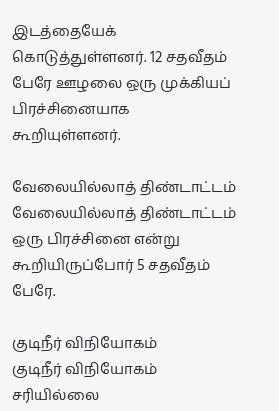இடத்தையேக் கொடுத்துள்ளனர். 12 சதவீதம் பேரே ஊழலை ஒரு முக்கியப் பிரச்சினையாக கூறியுள்ளனர்.

வேலையில்லாத் திண்டாட்டம்
வேலையில்லாத் திண்டாட்டம் ஒரு பிரச்சினை என்று கூறியிருப்போர் 5 சதவீதம் பேரே.

குடிநீர் விநியோகம்
குடிநீர் விநியோகம் சரியில்லை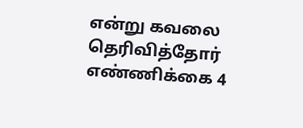என்று கவலை தெரிவித்தோர் எண்ணிக்கை 4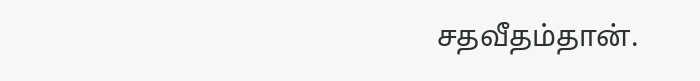சதவீதம்தான்.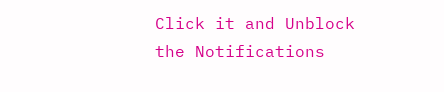Click it and Unblock the Notifications